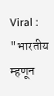Viral : "भारतीय म्हणून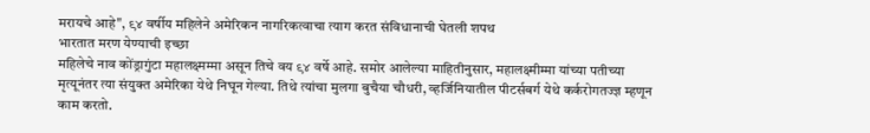मरायचे आहे", ९४ वर्षीय महिलेने अमेरिकन नागरिकत्वाचा त्याग करत संविधानाची घेतली शपथ
भारतात मरण येण्याची इच्छा
महिलेचे नाव कोंड्रागुंटा महालक्ष्मम्मा असून तिचे वय ९४ वर्षे आहे. समोर आलेल्या माहितीनुसार, महालक्ष्मीम्मा यांच्या पतीच्या मृत्यूनंतर त्या संयुक्त अमेरिका येथे निघून गेल्या. तिथे त्यांचा मुलगा बुचैया चौधरी, व्हर्जिनियातील पीटर्सबर्ग येथे कर्करोगतज्ज्ञ म्हणून काम करतो.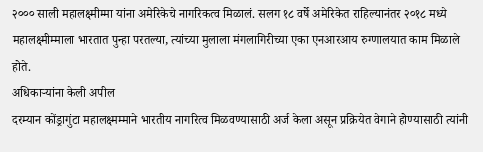२००० साली महालक्ष्मीम्मा यांना अमेरिकेचे नागरिकत्व मिळालं. सलग १८ वर्षे अमेरिकेत राहिल्यानंतर २०१८ मध्ये महालक्ष्मीम्माला भारतात पुन्हा परतल्या, त्यांच्या मुलाला मंगलागिरीच्या एका एनआरआय रुग्णालयात काम मिळाले होते.
अधिकाऱ्यांना केली अपील
दरम्यान कोंड्रागुंटा महालक्ष्मम्माने भारतीय नागरित्व मिळवण्यासाठी अर्ज केला असून प्रक्रियेत वेगाने होण्यासाठी त्यांनी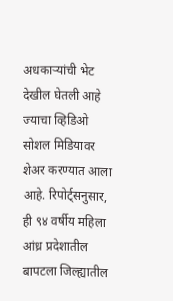अधकाऱ्यांची भेट देखील घेतली आहे ज्याचा व्हिडिओ सोशल मिडियावर शेअर करण्यात आला आहे. रिपोर्ट्सनुसार, ही ९४ वर्षीय महिला आंध्र प्रदेशातील बापटला जिल्ह्यातील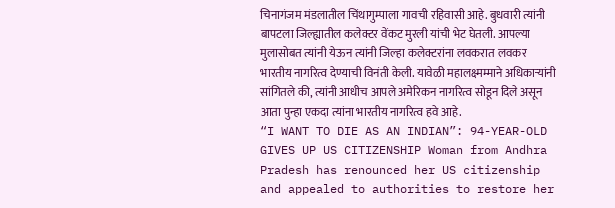चिनागंजम मंडलातील चिंथागुम्पाला गावची रहिवासी आहे. बुधवारी त्यांनी बापटला जिल्ह्यातील कलेक्टर वेंकट मुरली यांची भेट घेतली. आपल्या मुलासोबत त्यांनी येऊन त्यांनी जिल्हा कलेक्टरांना लवकरात लवकर भारतीय नागरित्व देण्याची विनंती केली. यावेळी महालक्ष्मम्माने अधिकाऱ्यांनी सांगितले की, त्यांनी आधीच आपले अमेरिकन नागरित्व सोडून दिले असून आता पुन्हा एकदा त्यांना भारतीय नागरित्व हवे आहे.
“I WANT TO DIE AS AN INDIAN”: 94-YEAR-OLD GIVES UP US CITIZENSHIP Woman from Andhra Pradesh has renounced her US citizenship and appealed to authorities to restore her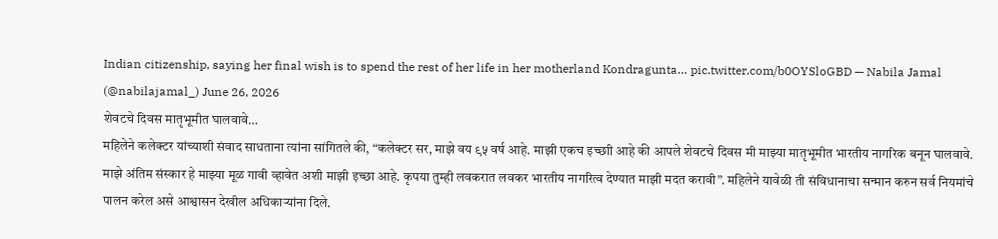Indian citizenship, saying her final wish is to spend the rest of her life in her motherland Kondragunta… pic.twitter.com/b0OYSloGBD — Nabila Jamal (@nabilajamal_) June 26, 2026
शेवटचे दिवस मातृभूमीत घालवावे…
महिलेने कलेक्टर यांच्याशी संवाद साधताना त्यांना सांगितले की, “कलेक्टर सर, माझे वय ९५ वर्ष आहे. माझी एकच इच्छाी आहे की आपले शेवटचे दिवस मी माझ्या मातृभूमीत भारतीय नागरिक बनून घालवावे. माझे अंतिम संस्कार हे माझ्या मूळ गावी व्हावेत अशी माझी इच्छा आहे. कृपया तुम्ही लवकरात लवकर भारतीय नागरित्व देण्यात माझी मदत करावी”. महिलेने यावेळी ती संविधानाचा सन्मान करुन सर्व नियमांचे पालन करेल असे आश्वासन देखील अधिकाऱ्यांना दिले.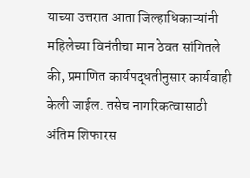याच्या उत्तरात आता जिल्हाधिकाऱ्यांनी महिलेच्या विनंतीचा मान ठेवत सांगितले की, प्रमाणित कार्यपद्धतीनुसार कार्यवाही केली जाईल. तसेच नागरिकत्वासाठी अंतिम शिफारस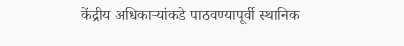केंद्रीय अधिकाऱ्यांकडे पाठवण्यापूर्वी स्थानिक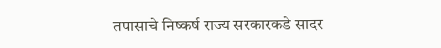तपासाचे निष्कर्ष राज्य सरकारकडे सादर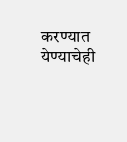करण्यात येण्याचेही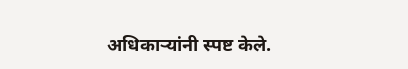अधिकाऱ्यांनी स्पष्ट केले.